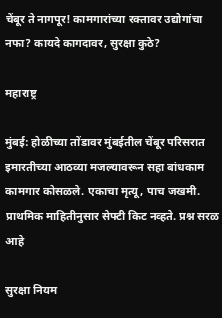चेंबूर ते नागपूर! कामगारांच्या रक्तावर उद्योगांचा नफा? कायदे कागदावर, सुरक्षा कुठे?

महाराष्ट्र

मुंबई: होळीच्या तोंडावर मुंबईतील चेंबूर परिसरात इमारतीच्या आठव्या मजल्यावरून सहा बांधकाम कामगार कोसळले. एकाचा मृत्यू, पाच जखमी. प्राथमिक माहितीनुसार सेफ्टी किट नव्हते. प्रश्न सरळ आहे

सुरक्षा नियम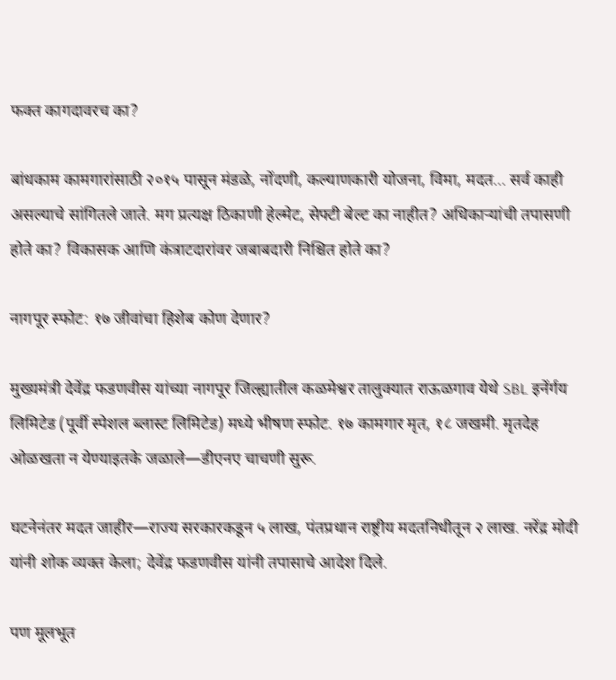फक्त कागदावरच का?

बांधकाम कामगारांसाठी २०१५ पासून मंडळे, नोंदणी, कल्याणकारी योजना, विमा, मदत… सर्व काही असल्याचे सांगितले जाते. मग प्रत्यक्ष ठिकाणी हेल्मेट, सेफ्टी बेल्ट का नाहीत? अधिकाऱ्यांची तपासणी होते का? विकासक आणि कंत्राटदारांवर जबाबदारी निश्चित होते का?

नागपूर स्फोट: १७ जीवांचा हिशेब कोण देणार?

मुख्यमंत्री देवेंद्र फडणवीस यांच्या नागपूर जिल्ह्यातील कळमेश्वर तालुक्यात राऊळगाव येथे SBL इनेंर्गय लिमिटेड (पूर्वी स्पेशल ब्लास्ट लिमिटेड) मध्ये भीषण स्फोट. १७ कामगार मृत, १८ जखमी. मृतदेह ओळखता न येण्याइतके जळाले—डीएनए चाचणी सुरू.

घटनेनंतर मदत जाहीर—राज्य सरकारकडून ५ लाख, पंतप्रधान राष्ट्रीय मदतनिधीतून २ लाख. नरेंद्र मोदी यांनी शोक व्यक्त केला; देवेंद्र फडणवीस यांनी तपासाचे आदेश दिले.

पण मूलभूत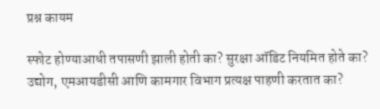प्रश्न कायम

स्फोट होण्याआधी तपासणी झाली होती का? सुरक्षा ऑडिट नियमित होते का? उद्योग, एमआयडीसी आणि कामगार विभाग प्रत्यक्ष पाहणी करतात का?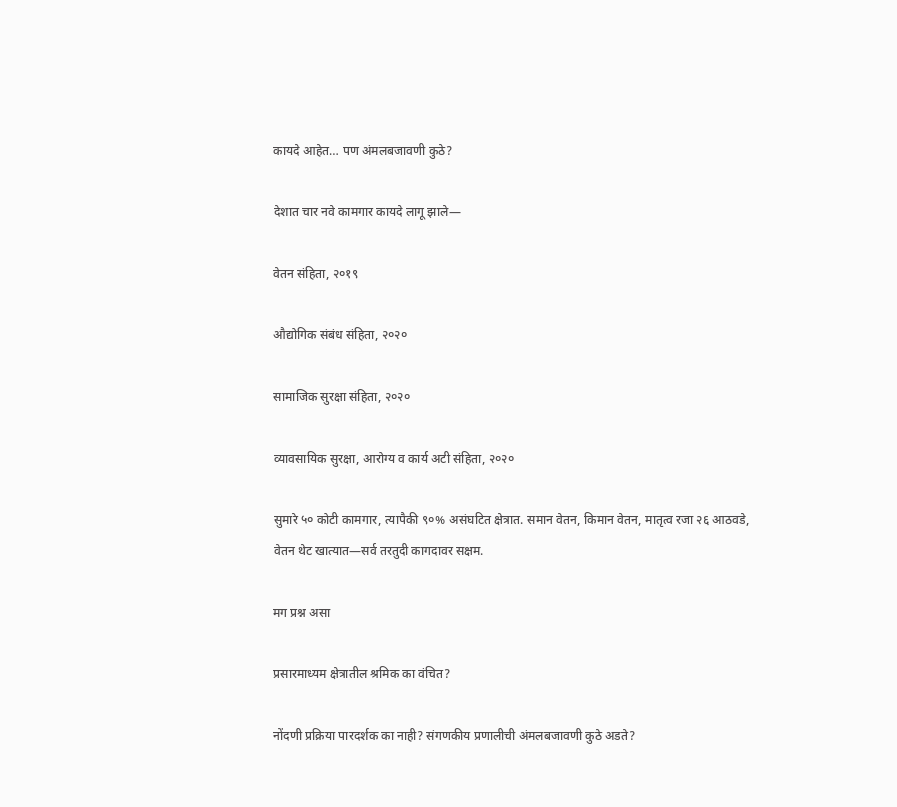कायदे आहेत… पण अंमलबजावणी कुठे?

देशात चार नवे कामगार कायदे लागू झाले—

वेतन संहिता, २०१९

औद्योगिक संबंध संहिता, २०२०

सामाजिक सुरक्षा संहिता, २०२०

व्यावसायिक सुरक्षा, आरोग्य व कार्य अटी संहिता, २०२०

सुमारे ५० कोटी कामगार, त्यापैकी ९०% असंघटित क्षेत्रात. समान वेतन, किमान वेतन, मातृत्व रजा २६ आठवडे, वेतन थेट खात्यात—सर्व तरतुदी कागदावर सक्षम.

मग प्रश्न असा

प्रसारमाध्यम क्षेत्रातील श्रमिक का वंचित?

नोंदणी प्रक्रिया पारदर्शक का नाही? संगणकीय प्रणालीची अंमलबजावणी कुठे अडते?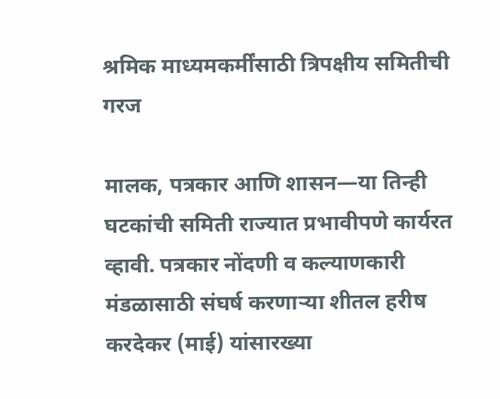श्रमिक माध्यमकर्मींसाठी त्रिपक्षीय समितीची गरज

मालक, पत्रकार आणि शासन—या तिन्ही घटकांची समिती राज्यात प्रभावीपणे कार्यरत व्हावी. पत्रकार नोंदणी व कल्याणकारी मंडळासाठी संघर्ष करणाऱ्या शीतल हरीष करदेकर (माई) यांसारख्या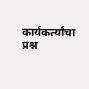कार्यकर्त्यांचा प्रश्न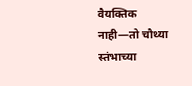वैयक्तिक नाही—तो चौथ्या स्तंभाच्या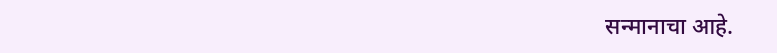सन्मानाचा आहे.